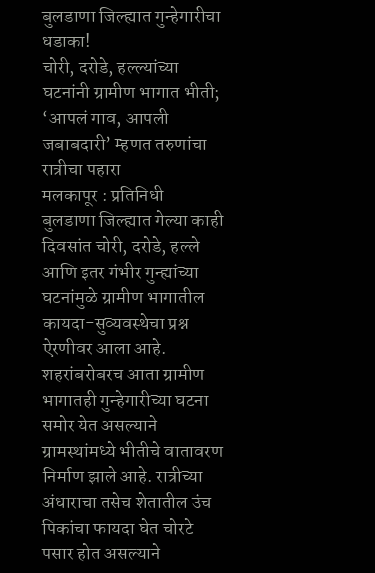बुलडाणा जिल्ह्यात गुन्हेगारीचा धडाका!
चोरी, दरोडे, हल्ल्यांच्या घटनांनी ग्रामीण भागात भीती; ‘आपलं गाव, आपली जबाबदारी’ म्हणत तरुणांचा रात्रीचा पहारा
मलकापूर : प्रतिनिधी
बुलडाणा जिल्ह्यात गेल्या काही दिवसांत चोरी, दरोडे, हल्ले आणि इतर गंभीर गुन्ह्यांच्या घटनांमुळे ग्रामीण भागातील कायदा-सुव्यवस्थेचा प्रश्न ऐरणीवर आला आहे. शहरांबरोबरच आता ग्रामीण भागातही गुन्हेगारीच्या घटना समोर येत असल्याने ग्रामस्थांमध्ये भीतीचे वातावरण निर्माण झाले आहे. रात्रीच्या अंधाराचा तसेच शेतातील उंच पिकांचा फायदा घेत चोरटे पसार होत असल्याने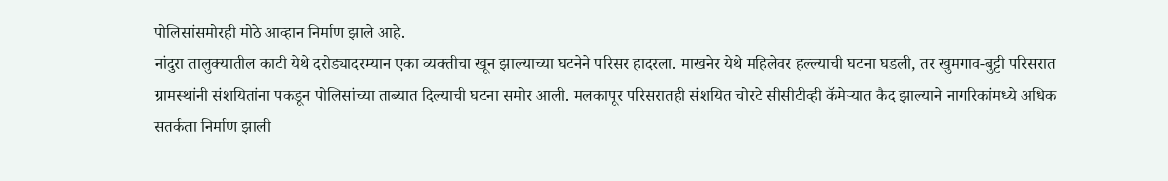पोलिसांसमोरही मोठे आव्हान निर्माण झाले आहे.
नांदुरा तालुक्यातील काटी येथे दरोड्यादरम्यान एका व्यक्तीचा खून झाल्याच्या घटनेने परिसर हादरला. माखनेर येथे महिलेवर हल्ल्याची घटना घडली, तर खुमगाव-बुट्टी परिसरात ग्रामस्थांनी संशयितांना पकडून पोलिसांच्या ताब्यात दिल्याची घटना समोर आली. मलकापूर परिसरातही संशयित चोरटे सीसीटीव्ही कॅमेऱ्यात कैद झाल्याने नागरिकांमध्ये अधिक सतर्कता निर्माण झाली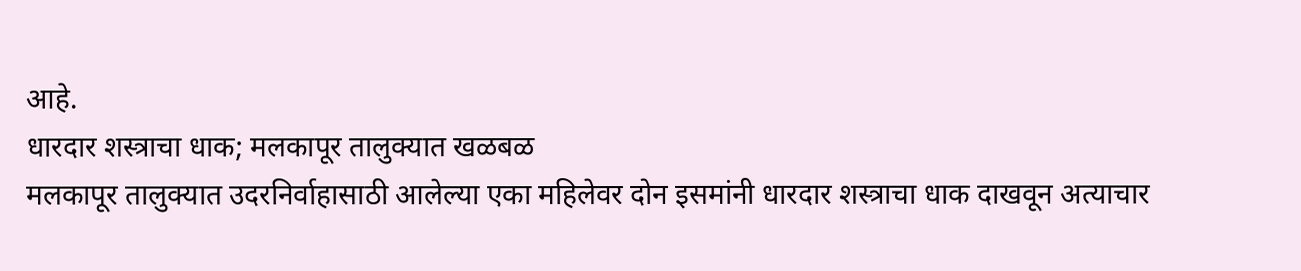आहे.
धारदार शस्त्राचा धाक; मलकापूर तालुक्यात खळबळ
मलकापूर तालुक्यात उदरनिर्वाहासाठी आलेल्या एका महिलेवर दोन इसमांनी धारदार शस्त्राचा धाक दाखवून अत्याचार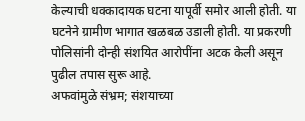केल्याची धक्कादायक घटना यापूर्वी समोर आली होती. या घटनेने ग्रामीण भागात खळबळ उडाली होती. या प्रकरणी पोलिसांनी दोन्ही संशयित आरोपींना अटक केली असून पुढील तपास सुरू आहे.
अफवांमुळे संभ्रम; संशयाच्या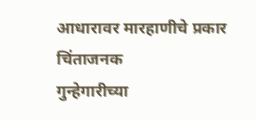आधारावर मारहाणीचे प्रकार चिंताजनक
गुन्हेगारीच्या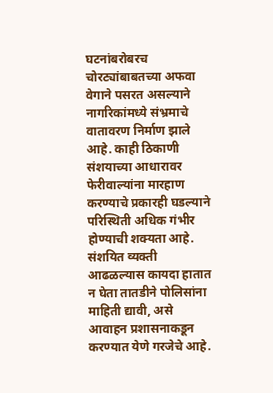घटनांबरोबरच चोरट्यांबाबतच्या अफवा वेगाने पसरत असल्याने नागरिकांमध्ये संभ्रमाचे वातावरण निर्माण झाले आहे. काही ठिकाणी संशयाच्या आधारावर फेरीवाल्यांना मारहाण करण्याचे प्रकारही घडल्याने परिस्थिती अधिक गंभीर होण्याची शक्यता आहे.
संशयित व्यक्ती आढळल्यास कायदा हातात न घेता तातडीने पोलिसांना माहिती द्यावी, असे आवाहन प्रशासनाकडून करण्यात येणे गरजेचे आहे.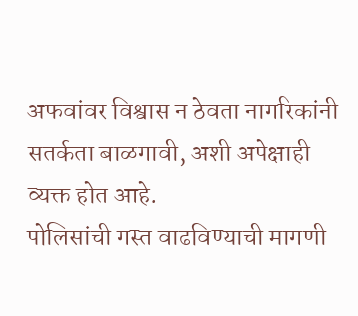अफवांवर विश्वास न ठेवता नागरिकांनी सतर्कता बाळगावी, अशी अपेक्षाही व्यक्त होत आहे.
पोलिसांची गस्त वाढविण्याची मागणी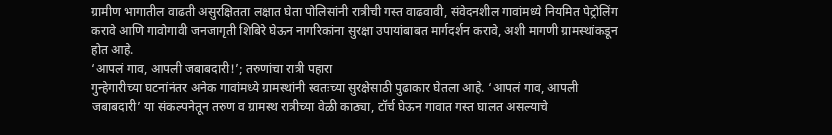ग्रामीण भागातील वाढती असुरक्षितता लक्षात घेता पोलिसांनी रात्रीची गस्त वाढवावी, संवेदनशील गावांमध्ये नियमित पेट्रोलिंग करावे आणि गावोगावी जनजागृती शिबिरे घेऊन नागरिकांना सुरक्षा उपायांबाबत मार्गदर्शन करावे, अशी मागणी ग्रामस्थांकडून होत आहे.
‘आपलं गाव, आपली जबाबदारी!’; तरुणांचा रात्री पहारा
गुन्हेगारीच्या घटनांनंतर अनेक गावांमध्ये ग्रामस्थांनी स्वतःच्या सुरक्षेसाठी पुढाकार घेतला आहे. ‘आपलं गाव, आपली जबाबदारी’ या संकल्पनेतून तरुण व ग्रामस्थ रात्रीच्या वेळी काठ्या, टॉर्च घेऊन गावात गस्त घालत असल्याचे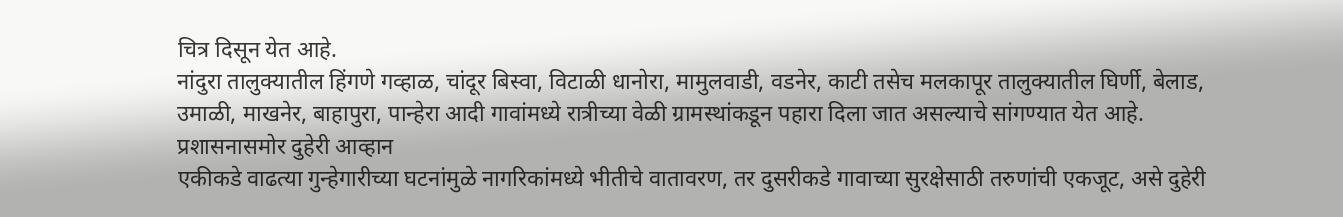चित्र दिसून येत आहे.
नांदुरा तालुक्यातील हिंगणे गव्हाळ, चांदूर बिस्वा, विटाळी धानोरा, मामुलवाडी, वडनेर, काटी तसेच मलकापूर तालुक्यातील घिर्णी, बेलाड, उमाळी, माखनेर, बाहापुरा, पान्हेरा आदी गावांमध्ये रात्रीच्या वेळी ग्रामस्थांकडून पहारा दिला जात असल्याचे सांगण्यात येत आहे.
प्रशासनासमोर दुहेरी आव्हान
एकीकडे वाढत्या गुन्हेगारीच्या घटनांमुळे नागरिकांमध्ये भीतीचे वातावरण, तर दुसरीकडे गावाच्या सुरक्षेसाठी तरुणांची एकजूट, असे दुहेरी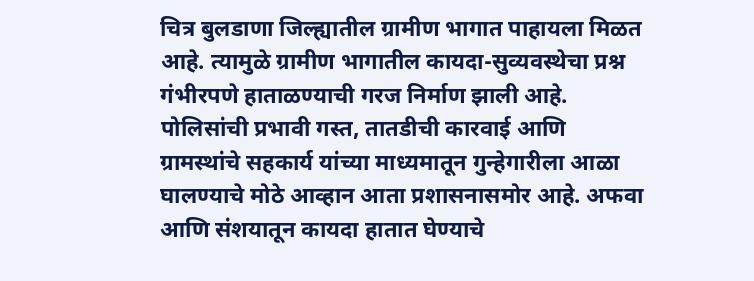चित्र बुलडाणा जिल्ह्यातील ग्रामीण भागात पाहायला मिळत आहे. त्यामुळे ग्रामीण भागातील कायदा-सुव्यवस्थेचा प्रश्न गंभीरपणे हाताळण्याची गरज निर्माण झाली आहे.
पोलिसांची प्रभावी गस्त, तातडीची कारवाई आणि ग्रामस्थांचे सहकार्य यांच्या माध्यमातून गुन्हेगारीला आळा घालण्याचे मोठे आव्हान आता प्रशासनासमोर आहे. अफवा आणि संशयातून कायदा हातात घेण्याचे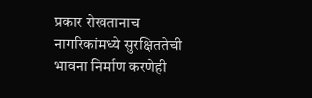प्रकार रोखतानाच नागरिकांमध्ये सुरक्षिततेची भावना निर्माण करणेही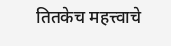तितकेच महत्त्वाचे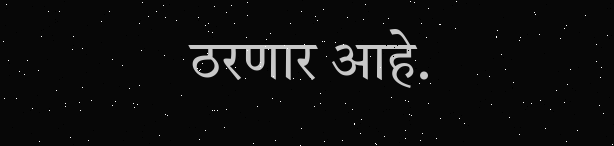ठरणार आहे.